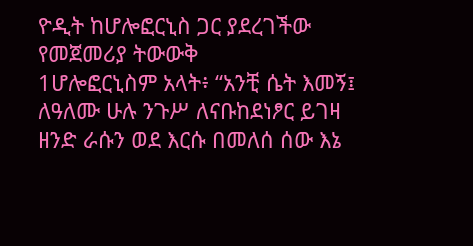ዮዲት ከሆሎፎርኒስ ጋር ያደረገችው የመጀመሪያ ትውውቅ
1ሆሎፎርኒስም አላት፥ “አንቺ ሴት እመኝ፤ ለዓለሙ ሁሉ ንጉሥ ለናቡከደነፆር ይገዛ ዘንድ ራሱን ወደ እርሱ በመለሰ ሰው እኔ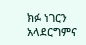ክፉ ነገርን አላደርግምና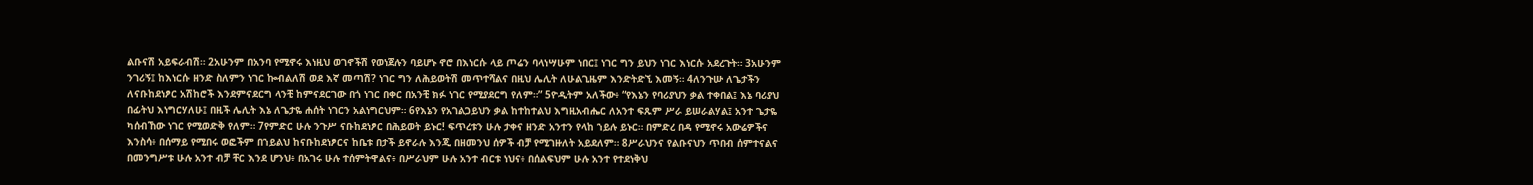ልቡናሽ አይፍራብሽ። 2አሁንም በአንባ የሚኖሩ እነዚህ ወገኖችሽ የወነጀሉን ባይሆኑ ኖሮ በእነርሱ ላይ ጦሬን ባላነሣሁም ነበር፤ ነገር ግን ይህን ነገር እነርሱ አደረጉት። 3አሁንም ንገሪኝ፤ ከእነርሱ ዘንድ ስለምን ነገር ኰብልለሽ ወደ እኛ መጣሽ? ነገር ግን ለሕይወትሽ መጥተሻልና በዚህ ሌሊት ለሁልጊዜም እንድትድኚ እመኝ። 4ለንጉሡ ለጌታችን ለናቡከደነፆር አሽከሮች እንደምናደርግ ላንቺ ከምናደርገው በጎ ነገር በቀር በአንቺ ክፉ ነገር የሚያደርግ የለም።” 5ዮዲትም አለችው፥ “የእኔን የባሪያህን ቃል ተቀበል፤ እኔ ባሪያህ በፊትህ እነግርሃለሁ፤ በዚች ሌሊት እኔ ለጌታዬ ሐሰት ነገርን አልነግርህም። 6የእኔን የአገልጋይህን ቃል ከተከተልህ እግዚአብሔር ለአንተ ፍጹም ሥራ ይሠራልሃል፤ አንተ ጌታዬ ካሰብኸው ነገር የሚወድቅ የለም። 7የምድር ሁሉ ንጉሥ ናቡከደነፆር በሕይወት ይኑር! ፍጥረቱን ሁሉ ታቀና ዘንድ አንተን የላከ ኀይሉ ይኑር። በምድረ በዳ የሚኖሩ አውሬዎችና እንስሳ፥ በሰማይ የሚበሩ ወፎችም በኀይልህ ከናቡከደነፆርና ከቤቱ በታች ይኖራሉ እንጂ በዘመንህ ሰዎች ብቻ የሚገዙለት አይደለም። 8ሥራህንና የልቡናህን ጥበብ ሰምተናልና በመንግሥቱ ሁሉ አንተ ብቻ ቸር እንደ ሆንህ፥ በአገሩ ሁሉ ተሰምትዋልና፥ በሥራህም ሁሉ አንተ ብርቱ ነህና፥ በሰልፍህም ሁሉ አንተ የተደነቅህ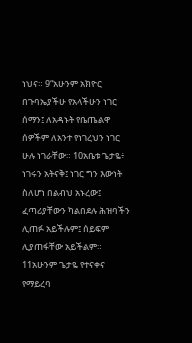ነህና። 9“አሁንም አክዮር በጉባኤያችሁ የአላችሁን ነገር ሰማን፤ ለአዳኑት የቤጤልዋ ሰዎችም ለአንተ የነገረህን ነገር ሁሉ ነገራቸው። 10አቤቱ ጌታዬ፥ ነገሩን አትናቅ፤ ነገር ግን እውነት ስለሆነ በልብህ አኑረው፤ ፈጣሪያቸውን ካልበደሉ ሕዝባችን ሊጠፉ አይችሉም፤ ሰይፍም ሊያጠፋቸው አይችልም። 11አሁንም ጌታዬ የተናቀና የማይረባ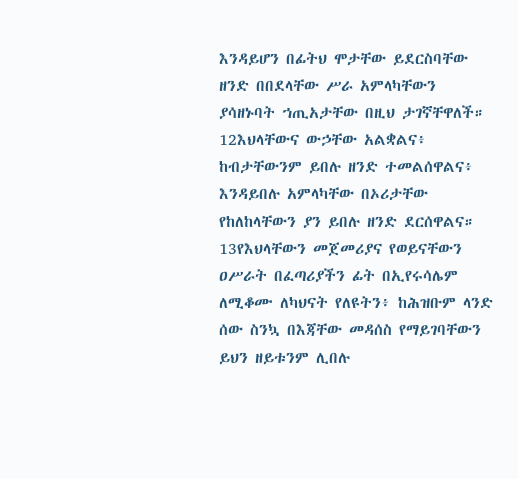እንዳይሆን በፊትህ ሞታቸው ይደርስባቸው ዘንድ በበደላቸው ሥራ አምላካቸውን ያሳዘኑባት ኀጢአታቸው በዚህ ታገኛቸዋለች። 12እህላቸውና ውኃቸው አልቋልና፥ ከብታቸውንም ይበሉ ዘንድ ተመልሰዋልና፥ እንዳይበሉ አምላካቸው በኦሪታቸው የከለከላቸውን ያን ይበሉ ዘንድ ደርሰዋልና። 13የእህላቸውን መጀመሪያና የወይናቸውን ዐሥራት በፈጣሪያችን ፊት በኢየሩሳሌም ለሚቆሙ ለካህናት የለዩትን፥ ከሕዝቡም ላንድ ሰው ስንኳ በእጃቸው መዳሰስ የማይገባቸውን ይህን ዘይቱንም ሊበሉ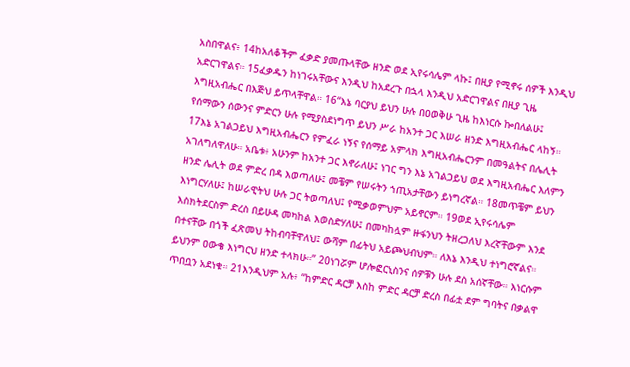አስበዋልና፥ 14ከአለቆችም ፈቃድ ያመጡላቸው ዘንድ ወደ ኢየሩሳሌም ላኩ፤ በዚያ የሚኖሩ ሰዎች እንዲህ አድርገዋልና። 15ፈቃዱን ከነገሩአቸውና እንዲህ ከአደረጉ በኋላ እንዲህ አድርገዋልና በዚያ ጊዜ እግዚአብሔር በእጅህ ይጥላቸዋል። 16“እኔ ባርያህ ይህን ሁሉ በዐወቅሁ ጊዜ ከእነርሱ ኰበለልሁ፤ የሰማውን ሰውንና ምድርን ሁሉ የሚያስደነግጥ ይህን ሥራ ከአንተ ጋር እሠራ ዘንድ እግዚአብሔር ላከኝ። 17እኔ አገልጋይህ እግዚአብሔርን የምፈራ ነኝና የሰማይ አምላክ እግዚአብሔርንም በመዓልትና በሌሊት አገለግለዋለሁ። አቤቱ፥ አሁንም ከአንተ ጋር እኖራለሁ፤ ነገር ግን እኔ አገልጋይህ ወደ እግዚአብሔር እለምን ዘንድ ሌሊት ወደ ምድረ በዳ እወጣለሁ፤ መቼም የሠሩትን ኀጢአታቸውን ይነግረኛል። 18መጥቼም ይህን እነግርሃለሁ፤ ከሠራዊትህ ሁሉ ጋር ትወጣለህ፤ የሚቃወምህም አይኖርም። 19ወደ ኢየሩሳሌም እስክትደርስም ድረስ በይሁዳ መካከል እወስድሃለሁ፤ በመካከሏም ዙፋንህን ትዘረጋለህ እረኛቸውም እንደ በተናቸው በጎች ፈጽመህ ትከብባቸዋለህ፤ ውሻም በፊትህ አይጮህብህም። ለእኔ እንዲህ ተነግሮኛልና። ይህንም ዐውቄ እነግርህ ዘንድ ተላክሁ።” 20ነገሯም ሆሎፎርኒስንና ሰዎቹን ሁሉ ደስ አሰኛቸው። እነርሱም ጥበቧን አደነቁ። 21እንዲህም አሉ፥ “ከምድር ዳርቻ እስከ ምድር ዳርቻ ድረስ በፊቷ ደም ግባትና በቃልዋ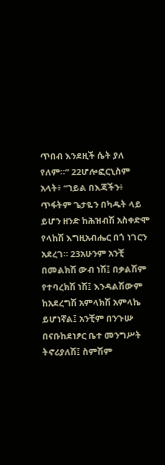ጥበብ እንደዚች ሴት ያለ የለም።” 22ሆሎፎርኒስም አላት፥ “ኀይል በእጃችን፥ ጥፋትም ጌታዬን በካዱት ላይ ይሆን ዘንድ ከሕዝብሽ አስቀድሞ የላከሽ እግዚአብሔር በጎ ነገርን አደረገ። 23አሁንም አንቺ በመልክሽ ውብ ነሽ፤ በቃልሽም የተባረክሽ ነሽ፤ እንዳልሽውም ከአደረግሽ አምላክሽ አምላኬ ይሆነኛል፤ አንቺም በንጉሡ በናቡከደነፆር ቤተ መንግሥት ትኖሪያለሽ፤ ስምሽም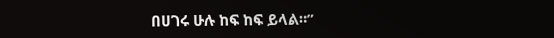በሀገሩ ሁሉ ከፍ ከፍ ይላል።”